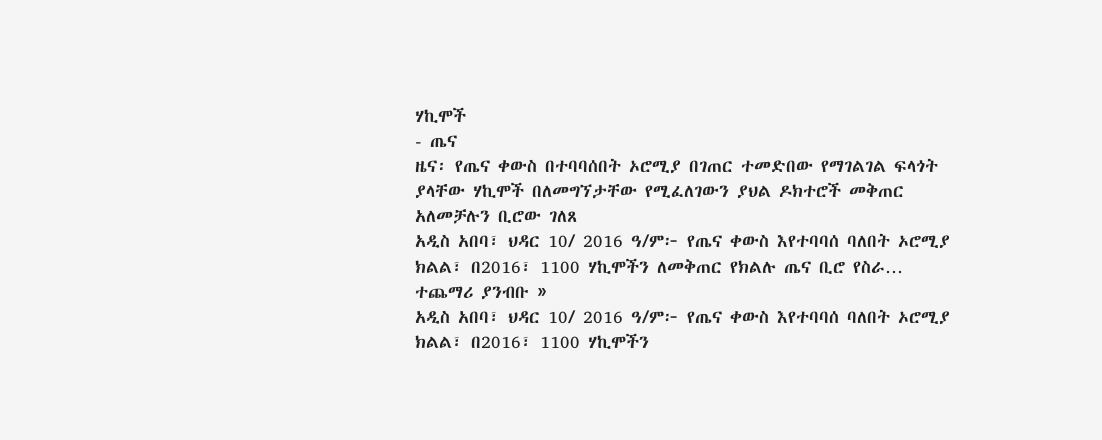ሃኪሞች
- ጤና
ዜና፡ የጤና ቀውስ በተባባሰበት ኦሮሚያ በገጠር ተመድበው የማገልገል ፍላጎት ያላቸው ሃኪሞች በለመግኘታቸው የሚፈለገውን ያህል ዶክተሮች መቅጠር አለመቻሉን ቢሮው ገለጸ
አዲስ አበባ፣ ህዳር 10/ 2016 ዓ/ም፦ የጤና ቀውስ እየተባባሰ ባለበት ኦሮሚያ ክልል፣ በ2016፣ 1100 ሃኪሞችን ለመቅጠር የክልሉ ጤና ቢሮ የስራ…
ተጨማሪ ያንብቡ »
አዲስ አበባ፣ ህዳር 10/ 2016 ዓ/ም፦ የጤና ቀውስ እየተባባሰ ባለበት ኦሮሚያ ክልል፣ በ2016፣ 1100 ሃኪሞችን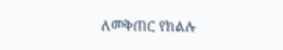ለመቅጠር የክልሉ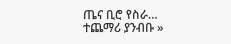ጤና ቢሮ የስራ…
ተጨማሪ ያንብቡ »